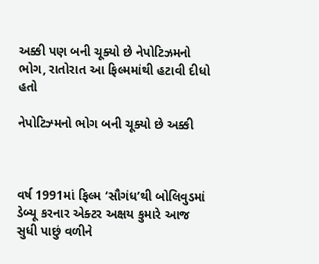અક્કી પણ બની ચૂક્યો છે નેપોટિઝમનો ભોગ, રાતોરાત આ ફિલ્મમાંથી હટાવી દીધો હતો

નેપોટિઝ્મનો ભોગ બની ચૂક્યો છે અક્કી



વર્ષ 1991માં ફિલ્મ ‘સૌગંધ’થી બોલિવુડમાં ડેબ્યૂ કરનાર એક્ટર અક્ષય કુમારે આજ સુધી પાછું વળીને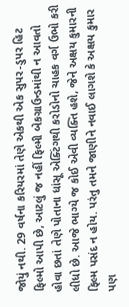જોયું નથી. 29 વર્ષના કરિયરમાં તેણે એકથી એક સુપર-ડુપર હિટ ફિલ્મો આપી છે, આટલું જ નહીં ફિલ્મી બેકગ્રાઉન્ડમાંથી ન આવતો હોવા છતાં તેણે પોતાના ધાંસૂ એક્ટિંગથી કરોડોનો ચાહક વર્ગ ઉભો કરી લીધો છે. આજે ભાગ્યે જ કોઈ એવી વ્યક્તિ હશે, જેને અક્ષય કુમારની ફિલ્મ પસંદ ન હોય. પરંતુ તમને જાણીને નવાઈ લાગશે કે અક્ષય કુમાર પણ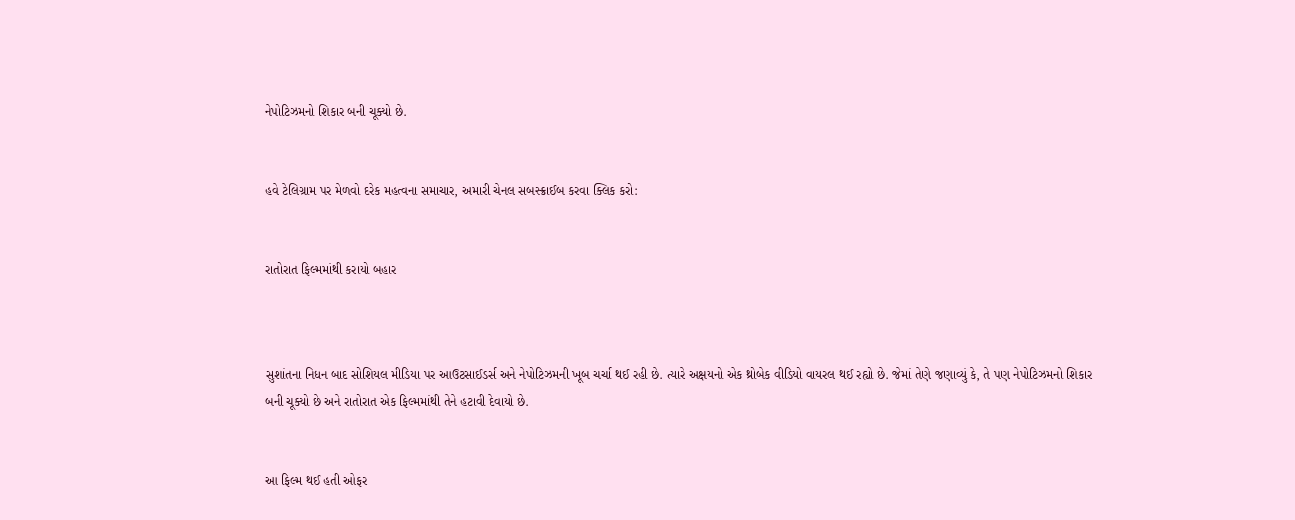નેપોટિઝમનો શિકાર બની ચૂક્યો છે.


હવે ટેલિગ્રામ પર મેળવો દરેક મહત્વના સમાચાર, અમારી ચેનલ સબસ્ક્રાઈબ કરવા ક્લિક કરો:


રાતોરાત ફિલ્મમાંથી કરાયો બહાર



સુશાંતના નિધન બાદ સોશિયલ મીડિયા પર આઉટસાઈડર્સ અને નેપોટિઝમની ખૂબ ચર્ચા થઈ રહી છે. ત્યારે અક્ષયનો એક થ્રોબેક વીડિયો વાયરલ થઈ રહ્યો છે. જેમાં તેણે જણાવ્યું કે, તે પણ નેપોટિઝમનો શિકાર બની ચૂક્યો છે અને રાતોરાત એક ફિલ્મમાંથી તેને હટાવી દેવાયો છે.


આ ફિલ્મ થઈ હતી ઓફર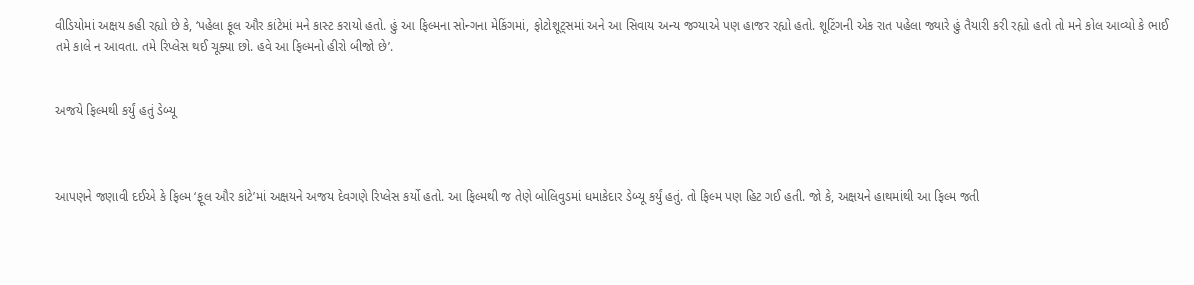વીડિયોમાં અક્ષય કહી રહ્યો છે કે, ‘પહેલા ફૂલ ઔર કાંટેમાં મને કાસ્ટ કરાયો હતો. હું આ ફિલ્મના સોન્ગના મેકિંગમાં, ફોટોશૂટ્સમાં અને આ સિવાય અન્ય જગ્યાએ પણ હાજર રહ્યો હતો. શૂટિંગની એક રાત પહેલા જ્યારે હું તૈયારી કરી રહ્યો હતો તો મને કોલ આવ્યો કે ભાઈ તમે કાલે ન આવતા. તમે રિપ્લેસ થઈ ચૂક્યા છો. હવે આ ફિલ્મનો હીરો બીજો છે’.


અજયે ફિલ્મથી કર્યું હતું ડેબ્યૂ



આપણને જણાવી દઈએ કે ફિલ્મ ‘ફૂલ ઔર કાંટે’માં અક્ષયને અજય દેવગણે રિપ્લેસ કર્યો હતો. આ ફિલ્મથી જ તેણે બોલિવુડમાં ધમાકેદાર ડેબ્યૂ કર્યું હતું. તો ફિલ્મ પણ હિટ ગઈ હતી. જો કે, અક્ષયને હાથમાંથી આ ફિલ્મ જતી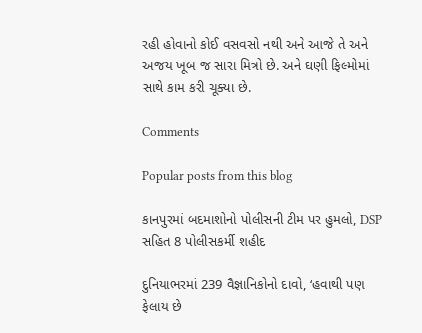રહી હોવાનો કોઈ વસવસો નથી અને આજે તે અને અજય ખૂબ જ સારા મિત્રો છે. અને ઘણી ફિલ્મોમાં સાથે કામ કરી ચૂક્યા છે.

Comments

Popular posts from this blog

કાનપુરમાં બદમાશોનો પોલીસની ટીમ પર હુમલો, DSP સહિત 8 પોલીસકર્મી શહીદ

દુનિયાભરમાં 239 વૈજ્ઞાનિકોનો દાવો, ‘હવાથી પણ ફેલાય છે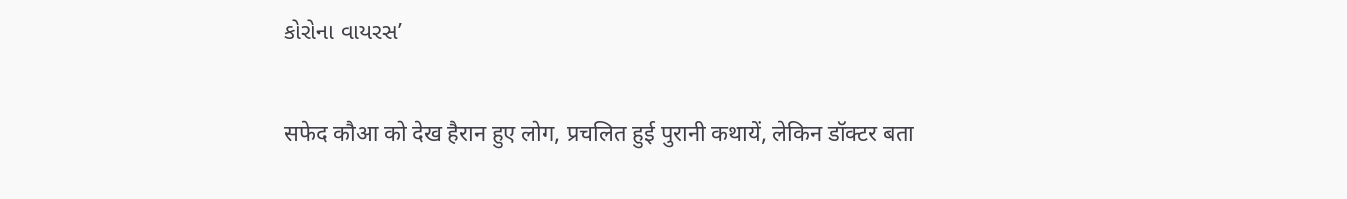કોરોના વાયરસ’

सफेद कौआ को देख हैरान हुए लोग, प्रचलित हुई पुरानी कथायें, लेकिन डॉक्टर बता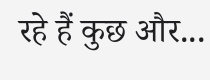रहे हैं कुछ और...